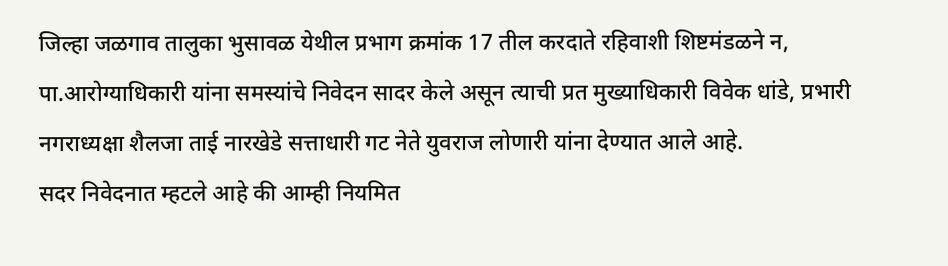जिल्हा जळगाव तालुका भुसावळ येथील प्रभाग क्रमांक 17 तील करदाते रहिवाशी शिष्टमंडळने न, पा.आरोग्याधिकारी यांना समस्यांचे निवेदन सादर केले असून त्याची प्रत मुख्याधिकारी विवेक धांडे, प्रभारी नगराध्यक्षा शैलजा ताई नारखेडे सत्ताधारी गट नेते युवराज लोणारी यांना देण्यात आले आहे.
सदर निवेदनात म्हटले आहे की आम्ही नियमित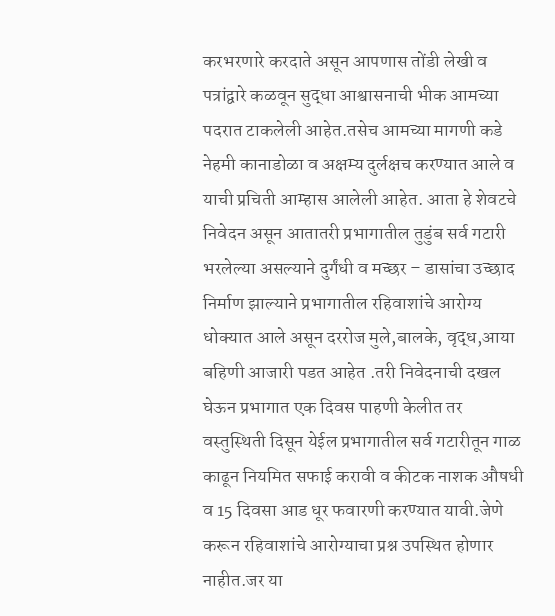करभरणारे करदाते असून आपणास तोंडी लेखी व पत्रांद्वारे कळवून सुद्धा आश्वासनाची भीक आमच्या पदरात टाकलेली आहेत.तसेच आमच्या मागणी कडे नेहमी कानाडोळा व अक्षम्य दुर्लक्षच करण्यात आले व याची प्रचिती आम्हास आलेली आहेत. आता हे शेवटचे निवेदन असून आतातरी प्रभागातील तुडुंब सर्व गटारी भरलेल्या असल्याने दुर्गंधी व मच्छर – डासांचा उच्छाद निर्माण झाल्याने प्रभागातील रहिवाशांचे आरोग्य धोक्यात आले असून दररोज मुले,बालके, वृद्ध,आया बहिणी आजारी पडत आहेत .तरी निवेदनाची दखल घेऊन प्रभागात एक दिवस पाहणी केलीत तर वस्तुस्थिती दिसून येईल प्रभागातील सर्व गटारीतून गाळ काढून नियमित सफाई करावी व कीटक नाशक औषधी व 15 दिवसा आड धूर फवारणी करण्यात यावी.जेणे करून रहिवाशांचे आरोग्याचा प्रश्न उपस्थित होणार नाहीत.जर या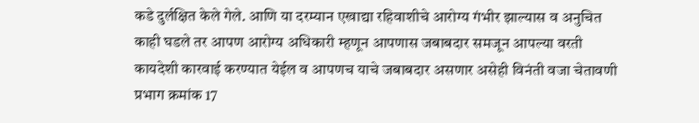कडे दुर्लक्षित केले गेले. आणि या दरम्यान एखाद्या रहिवाशीचे आरोग्य गंभीर झाल्यास व अनुचित काही घडले तर आपण आरोग्य अधिकारी म्हणून आपणास जबाबदार समजून आपल्या वरती कायदेशी कारवाई करण्यात येईल व आपणच याचे जबाबदार असणार असेही विनंती वजा चेतावणी प्रभाग क्रमांक 17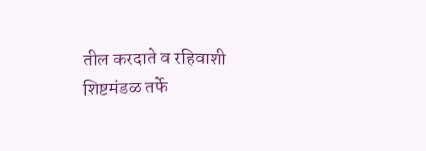तील करदाते व रहिवाशी शिष्टमंडळ तर्फे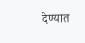देण्यात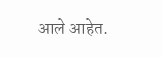आले आहेत.